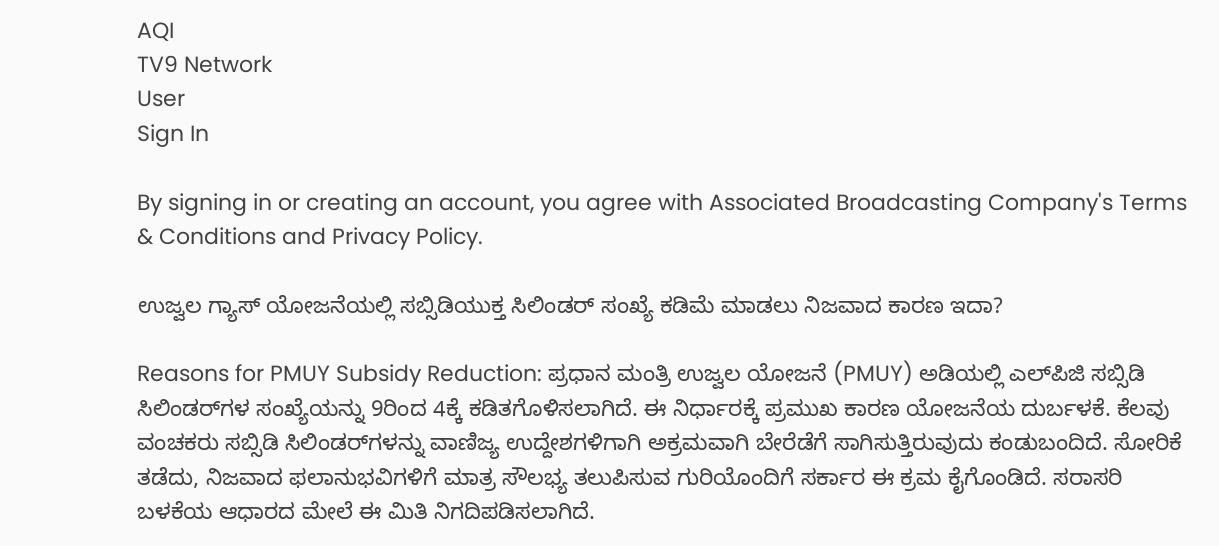AQI
TV9 Network
User
Sign In

By signing in or creating an account, you agree with Associated Broadcasting Company's Terms & Conditions and Privacy Policy.

ಉಜ್ವಲ ಗ್ಯಾಸ್ ಯೋಜನೆಯಲ್ಲಿ ಸಬ್ಸಿಡಿಯುಕ್ತ ಸಿಲಿಂಡರ್ ಸಂಖ್ಯೆ ಕಡಿಮೆ ಮಾಡಲು ನಿಜವಾದ ಕಾರಣ ಇದಾ?

Reasons for PMUY Subsidy Reduction: ಪ್ರಧಾನ ಮಂತ್ರಿ ಉಜ್ವಲ ಯೋಜನೆ (PMUY) ಅಡಿಯಲ್ಲಿ ಎಲ್‌ಪಿಜಿ ಸಬ್ಸಿಡಿ ಸಿಲಿಂಡರ್‌ಗಳ ಸಂಖ್ಯೆಯನ್ನು 9ರಿಂದ 4ಕ್ಕೆ ಕಡಿತಗೊಳಿಸಲಾಗಿದೆ. ಈ ನಿರ್ಧಾರಕ್ಕೆ ಪ್ರಮುಖ ಕಾರಣ ಯೋಜನೆಯ ದುರ್ಬಳಕೆ. ಕೆಲವು ವಂಚಕರು ಸಬ್ಸಿಡಿ ಸಿಲಿಂಡರ್‌ಗಳನ್ನು ವಾಣಿಜ್ಯ ಉದ್ದೇಶಗಳಿಗಾಗಿ ಅಕ್ರಮವಾಗಿ ಬೇರೆಡೆಗೆ ಸಾಗಿಸುತ್ತಿರುವುದು ಕಂಡುಬಂದಿದೆ. ಸೋರಿಕೆ ತಡೆದು, ನಿಜವಾದ ಫಲಾನುಭವಿಗಳಿಗೆ ಮಾತ್ರ ಸೌಲಭ್ಯ ತಲುಪಿಸುವ ಗುರಿಯೊಂದಿಗೆ ಸರ್ಕಾರ ಈ ಕ್ರಮ ಕೈಗೊಂಡಿದೆ. ಸರಾಸರಿ ಬಳಕೆಯ ಆಧಾರದ ಮೇಲೆ ಈ ಮಿತಿ ನಿಗದಿಪಡಿಸಲಾಗಿದೆ.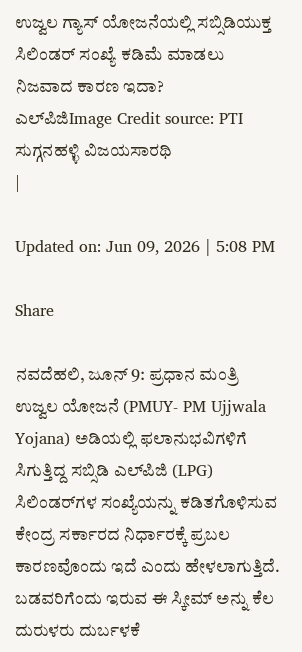ಉಜ್ವಲ ಗ್ಯಾಸ್ ಯೋಜನೆಯಲ್ಲಿ ಸಬ್ಸಿಡಿಯುಕ್ತ ಸಿಲಿಂಡರ್ ಸಂಖ್ಯೆ ಕಡಿಮೆ ಮಾಡಲು ನಿಜವಾದ ಕಾರಣ ಇದಾ?
ಎಲ್‌ಪಿಜಿImage Credit source: PTI
ಸುಗ್ಗನಹಳ್ಳಿ ವಿಜಯಸಾರಥಿ
|

Updated on: Jun 09, 2026 | 5:08 PM

Share

ನವದೆಹಲಿ, ಜೂನ್ 9: ಪ್ರಧಾನ ಮಂತ್ರಿ ಉಜ್ವಲ ಯೋಜನೆ (PMUY- PM Ujjwala Yojana) ಅಡಿಯಲ್ಲಿ ಫಲಾನುಭವಿಗಳಿಗೆ ಸಿಗುತ್ತಿದ್ದ ಸಬ್ಸಿಡಿ ಎಲ್‌ಪಿಜಿ (LPG) ಸಿಲಿಂಡರ್‌ಗಳ ಸಂಖ್ಯೆಯನ್ನು ಕಡಿತಗೊಳಿಸುವ ಕೇಂದ್ರ ಸರ್ಕಾರದ ನಿರ್ಧಾರಕ್ಕೆ ಪ್ರಬಲ ಕಾರಣವೊಂದು ಇದೆ ಎಂದು ಹೇಳಲಾಗುತ್ತಿದೆ. ಬಡವರಿಗೆಂದು ಇರುವ ಈ ಸ್ಕೀಮ್ ಅನ್ನು ಕೆಲ ದುರುಳರು ದುರ್ಬಳಕೆ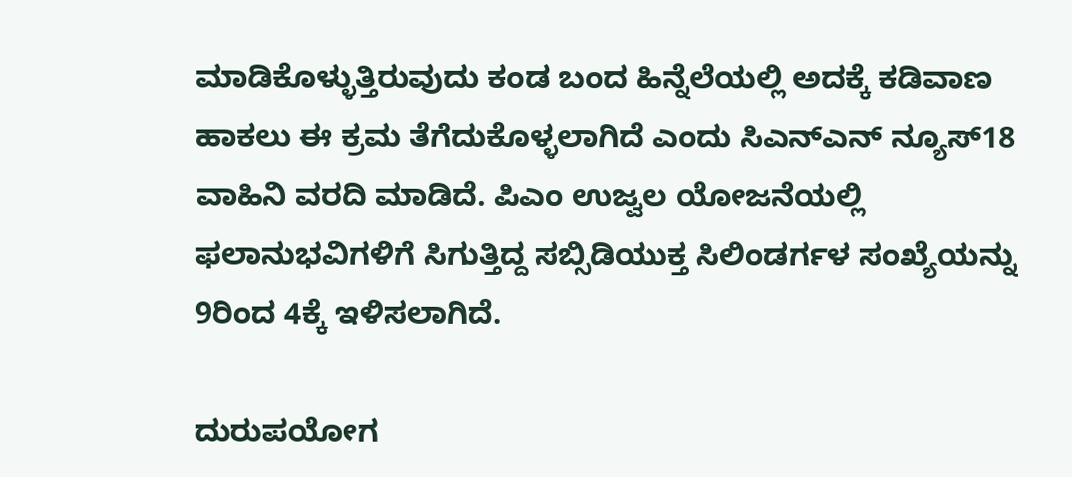ಮಾಡಿಕೊಳ್ಳುತ್ತಿರುವುದು ಕಂಡ ಬಂದ ಹಿನ್ನೆಲೆಯಲ್ಲಿ ಅದಕ್ಕೆ ಕಡಿವಾಣ ಹಾಕಲು ಈ ಕ್ರಮ ತೆಗೆದುಕೊಳ್ಳಲಾಗಿದೆ ಎಂದು ಸಿಎನ್ಎನ್ ನ್ಯೂಸ್18 ವಾಹಿನಿ ವರದಿ ಮಾಡಿದೆ. ಪಿಎಂ ಉಜ್ವಲ ಯೋಜನೆಯಲ್ಲಿ ಫಲಾನುಭವಿಗಳಿಗೆ ಸಿಗುತ್ತಿದ್ದ ಸಬ್ಸಿಡಿಯುಕ್ತ ಸಿಲಿಂಡರ್ಗಳ ಸಂಖ್ಯೆಯನ್ನು 9ರಿಂದ 4ಕ್ಕೆ ಇಳಿಸಲಾಗಿದೆ.

ದುರುಪಯೋಗ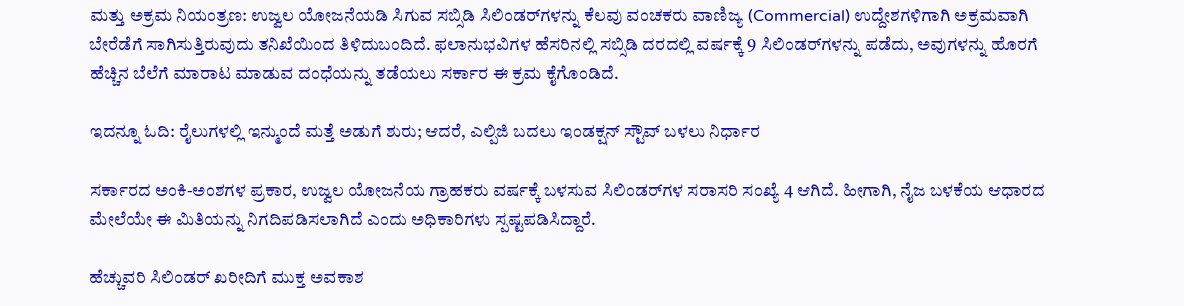ಮತ್ತು ಅಕ್ರಮ ನಿಯಂತ್ರಣ: ಉಜ್ವಲ ಯೋಜನೆಯಡಿ ಸಿಗುವ ಸಬ್ಸಿಡಿ ಸಿಲಿಂಡರ್‌ಗಳನ್ನು ಕೆಲವು ವಂಚಕರು ವಾಣಿಜ್ಯ (Commercial) ಉದ್ದೇಶಗಳಿಗಾಗಿ ಅಕ್ರಮವಾಗಿ ಬೇರೆಡೆಗೆ ಸಾಗಿಸುತ್ತಿರುವುದು ತನಿಖೆಯಿಂದ ತಿಳಿದುಬಂದಿದೆ. ಫಲಾನುಭವಿಗಳ ಹೆಸರಿನಲ್ಲಿ ಸಬ್ಸಿಡಿ ದರದಲ್ಲಿ ವರ್ಷಕ್ಕೆ 9 ಸಿಲಿಂಡರ್‌ಗಳನ್ನು ಪಡೆದು, ಅವುಗಳನ್ನು ಹೊರಗೆ ಹೆಚ್ಚಿನ ಬೆಲೆಗೆ ಮಾರಾಟ ಮಾಡುವ ದಂಧೆಯನ್ನು ತಡೆಯಲು ಸರ್ಕಾರ ಈ ಕ್ರಮ ಕೈಗೊಂಡಿದೆ.

ಇದನ್ನೂ ಓದಿ: ರೈಲುಗಳಲ್ಲಿ ಇನ್ಮುಂದೆ ಮತ್ತೆ ಅಡುಗೆ ಶುರು; ಆದರೆ, ಎಲ್ಪಿಜಿ ಬದಲು ಇಂಡಕ್ಷನ್ ಸ್ಟೌವ್ ಬಳಲು ನಿರ್ಧಾರ

ಸರ್ಕಾರದ ಅಂಕಿ-ಅಂಶಗಳ ಪ್ರಕಾರ, ಉಜ್ವಲ ಯೋಜನೆಯ ಗ್ರಾಹಕರು ವರ್ಷಕ್ಕೆ ಬಳಸುವ ಸಿಲಿಂಡರ್‌ಗಳ ಸರಾಸರಿ ಸಂಖ್ಯೆ 4 ಆಗಿದೆ. ಹೀಗಾಗಿ, ನೈಜ ಬಳಕೆಯ ಆಧಾರದ ಮೇಲೆಯೇ ಈ ಮಿತಿಯನ್ನು ನಿಗದಿಪಡಿಸಲಾಗಿದೆ ಎಂದು ಅಧಿಕಾರಿಗಳು ಸ್ಪಷ್ಟಪಡಿಸಿದ್ದಾರೆ.

ಹೆಚ್ಚುವರಿ ಸಿಲಿಂಡರ್ ಖರೀದಿಗೆ ಮುಕ್ತ ಅವಕಾಶ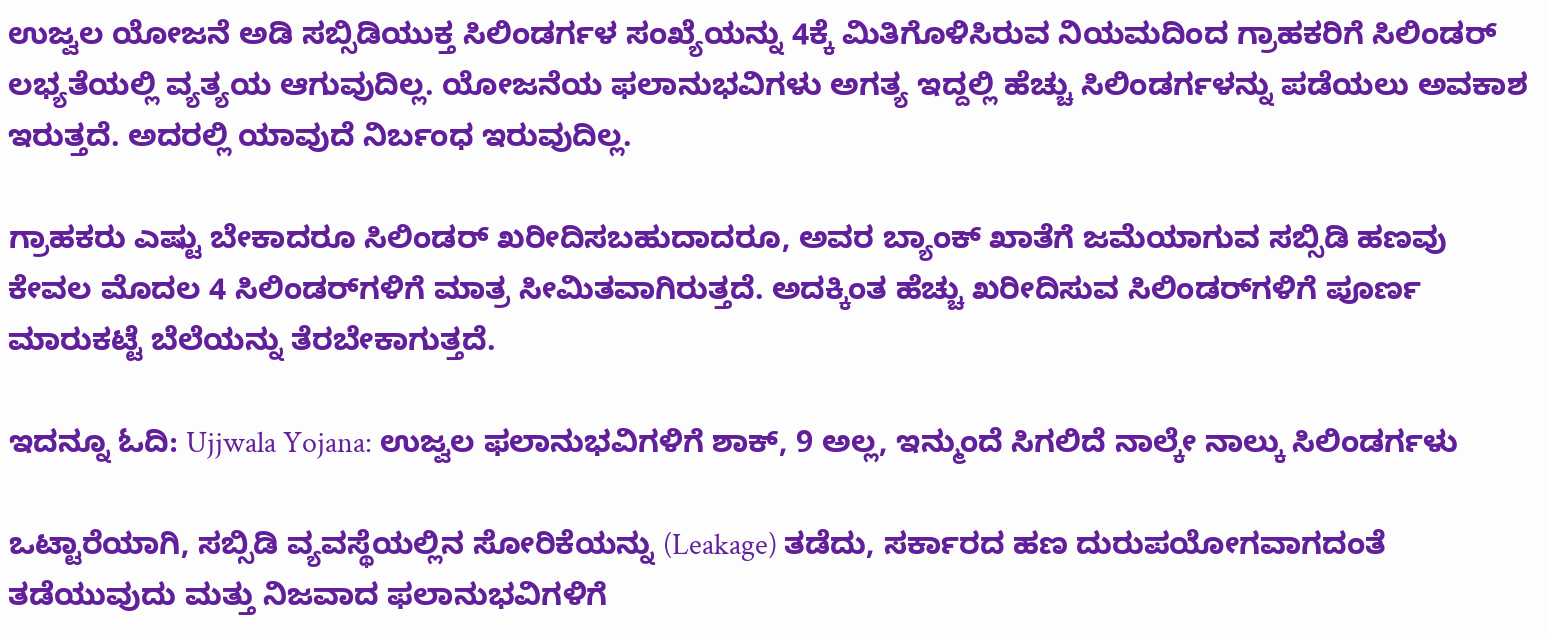ಉಜ್ವಲ ಯೋಜನೆ ಅಡಿ ಸಬ್ಸಿಡಿಯುಕ್ತ ಸಿಲಿಂಡರ್ಗಳ ಸಂಖ್ಯೆಯನ್ನು 4ಕ್ಕೆ ಮಿತಿಗೊಳಿಸಿರುವ ನಿಯಮದಿಂದ ಗ್ರಾಹಕರಿಗೆ ಸಿಲಿಂಡರ್ ಲಭ್ಯತೆಯಲ್ಲಿ ವ್ಯತ್ಯಯ ಆಗುವುದಿಲ್ಲ. ಯೋಜನೆಯ ಫಲಾನುಭವಿಗಳು ಅಗತ್ಯ ಇದ್ದಲ್ಲಿ ಹೆಚ್ಚು ಸಿಲಿಂಡರ್ಗಳನ್ನು ಪಡೆಯಲು ಅವಕಾಶ ಇರುತ್ತದೆ. ಅದರಲ್ಲಿ ಯಾವುದೆ ನಿರ್ಬಂಧ ಇರುವುದಿಲ್ಲ.

ಗ್ರಾಹಕರು ಎಷ್ಟು ಬೇಕಾದರೂ ಸಿಲಿಂಡರ್ ಖರೀದಿಸಬಹುದಾದರೂ, ಅವರ ಬ್ಯಾಂಕ್ ಖಾತೆಗೆ ಜಮೆಯಾಗುವ ಸಬ್ಸಿಡಿ ಹಣವು ಕೇವಲ ಮೊದಲ 4 ಸಿಲಿಂಡರ್‌ಗಳಿಗೆ ಮಾತ್ರ ಸೀಮಿತವಾಗಿರುತ್ತದೆ. ಅದಕ್ಕಿಂತ ಹೆಚ್ಚು ಖರೀದಿಸುವ ಸಿಲಿಂಡರ್‌ಗಳಿಗೆ ಪೂರ್ಣ ಮಾರುಕಟ್ಟೆ ಬೆಲೆಯನ್ನು ತೆರಬೇಕಾಗುತ್ತದೆ.

ಇದನ್ನೂ ಓದಿ: Ujjwala Yojana: ಉಜ್ವಲ ಫಲಾನುಭವಿಗಳಿಗೆ ಶಾಕ್, 9 ಅಲ್ಲ, ಇನ್ಮುಂದೆ ಸಿಗಲಿದೆ ನಾಲ್ಕೇ ನಾಲ್ಕು ಸಿಲಿಂಡರ್ಗಳು

ಒಟ್ಟಾರೆಯಾಗಿ, ಸಬ್ಸಿಡಿ ವ್ಯವಸ್ಥೆಯಲ್ಲಿನ ಸೋರಿಕೆಯನ್ನು (Leakage) ತಡೆದು, ಸರ್ಕಾರದ ಹಣ ದುರುಪಯೋಗವಾಗದಂತೆ ತಡೆಯುವುದು ಮತ್ತು ನಿಜವಾದ ಫಲಾನುಭವಿಗಳಿಗೆ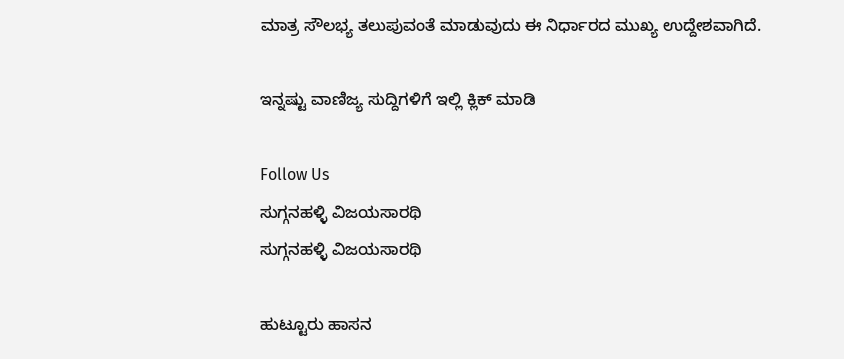ಮಾತ್ರ ಸೌಲಭ್ಯ ತಲುಪುವಂತೆ ಮಾಡುವುದು ಈ ನಿರ್ಧಾರದ ಮುಖ್ಯ ಉದ್ದೇಶವಾಗಿದೆ.

ಇನ್ನಷ್ಟು ವಾಣಿಜ್ಯ ಸುದ್ದಿಗಳಿಗೆ ಇಲ್ಲಿ ಕ್ಲಿಕ್ ಮಾಡಿ

Follow Us
ಸುಗ್ಗನಹಳ್ಳಿ ವಿಜಯಸಾರಥಿ
ಸುಗ್ಗನಹಳ್ಳಿ ವಿಜಯಸಾರಥಿ

ಹುಟ್ಟೂರು ಹಾಸನ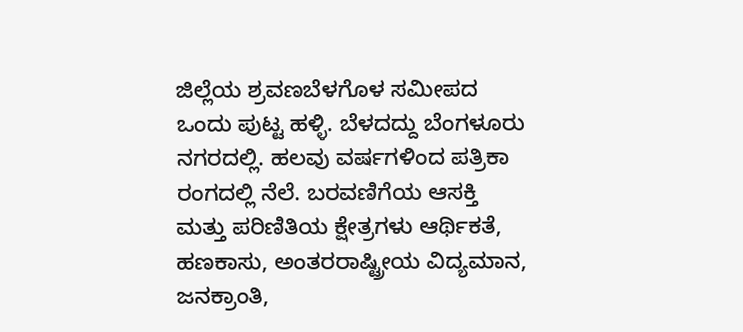ಜಿಲ್ಲೆಯ ಶ್ರವಣಬೆಳಗೊಳ ಸಮೀಪದ ಒಂದು ಪುಟ್ಟ ಹಳ್ಳಿ. ಬೆಳದದ್ದು ಬೆಂಗಳೂರು ನಗರದಲ್ಲಿ. ಹಲವು ವರ್ಷಗಳಿಂದ ಪತ್ರಿಕಾ ರಂಗದಲ್ಲಿ ನೆಲೆ. ಬರವಣಿಗೆಯ ಆಸಕ್ತಿ ಮತ್ತು ಪರಿಣಿತಿಯ ಕ್ಷೇತ್ರಗಳು ಆರ್ಥಿಕತೆ, ಹಣಕಾಸು, ಅಂತರರಾಷ್ಟ್ರೀಯ ವಿದ್ಯಮಾನ, ಜನಕ್ರಾಂತಿ,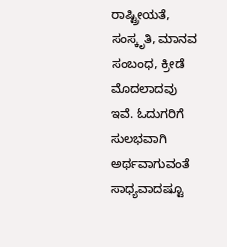ರಾಷ್ಟ್ರೀಯತೆ, ಸಂಸ್ಕೃತಿ, ಮಾನವ ಸಂಬಂಧ, ಕ್ರೀಡೆ ಮೊದಲಾದವು ಇವೆ. ಓದುಗರಿಗೆ ಸುಲಭವಾಗಿ ಅರ್ಥವಾಗುವಂತೆ ಸಾಧ್ಯವಾದಷ್ಟೂ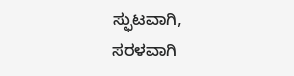ಸ್ಫುಟವಾಗಿ, ಸರಳವಾಗಿ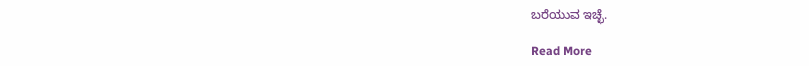ಬರೆಯುವ ಇಚ್ಛೆ.

Read More